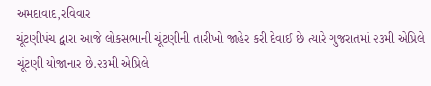અમદાવાદ,રવિવાર
ચૂંટણીપંચ દ્વારા આજે લોકસભાની ચૂંટણીની તારીખો જાહેર કરી દેવાઈ છે ત્યારે ગુજરાતમાં ૨૩મી એપ્રિલે ચૂંટણી યોજાનાર છે.૨૩મી એપ્રિલે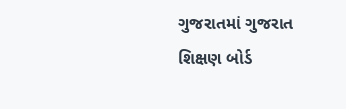ગુજરાતમાં ગુજરાત શિક્ષણ બોર્ડ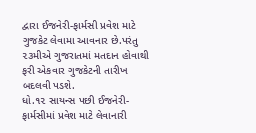દ્વારા ઈજનેરી-ફાર્મસી પ્રવેશ માટે ગુજકેટ લેવામા આવનાર છે.પરંતુ ૨૩મીએ ગુજરાતમાં મતદાન હોવાથી ફરી એકવાર ગુજકેટની તારીખ બદલવી પડશે.
ધો.૧૨ સાયન્સ પછી ઈજનેરી-ફાર્મસીમાં પ્રવેશ માટે લેવાનારી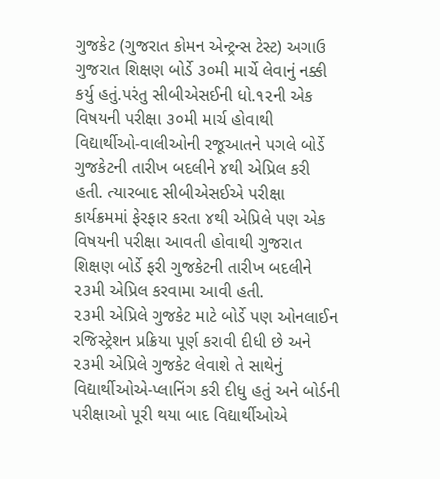ગુજકેટ (ગુજરાત કોમન એન્ટ્રન્સ ટેસ્ટ) અગાઉ ગુજરાત શિક્ષણ બોર્ડે ૩૦મી માર્ચે લેવાનું નક્કી કર્યુ હતું.પરંતુ સીબીએસઈની ધો.૧૨ની એક વિષયની પરીક્ષા ૩૦મી માર્ચ હોવાથી વિદ્યાર્થીઓ-વાલીઓની રજૂઆતને પગલે બોર્ડે ગુજકેટની તારીખ બદલીને ૪થી એપ્રિલ કરી હતી. ત્યારબાદ સીબીએસઈએ પરીક્ષા કાર્યક્રમમાં ફેરફાર કરતા ૪થી એપ્રિલે પણ એક વિષયની પરીક્ષા આવતી હોવાથી ગુજરાત શિક્ષણ બોર્ડે ફરી ગુજકેટની તારીખ બદલીને ૨૩મી એપ્રિલ કરવામા આવી હતી.
૨૩મી એપ્રિલે ગુજકેટ માટે બોર્ડે પણ ઓનલાઈન રજિસ્ટ્રેશન પ્રક્રિયા પૂર્ણ કરાવી દીધી છે અને ૨૩મી એપ્રિલે ગુજકેટ લેવાશે તે સાથેનું વિદ્યાર્થીઓએ-પ્લાનિંગ કરી દીધુ હતું અને બોર્ડની પરીક્ષાઓ પૂરી થયા બાદ વિદ્યાર્થીઓએ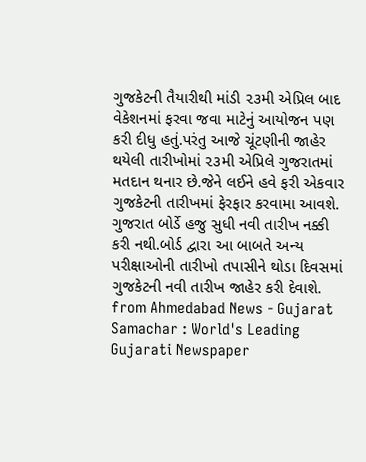ગુજકેટની તૈયારીથી માંડી ૨૩મી એપ્રિલ બાદ વેકેશનમાં ફરવા જવા માટેનું આયોજન પણ કરી દીધુ હતું.પરંતુ આજે ચૂંટણીની જાહેર થયેલી તારીખોમાં ૨૩મી એપ્રિલે ગુજરાતમાં મતદાન થનાર છે.જેને લઈને હવે ફરી એકવાર ગુજકેટની તારીખમાં ફેરફાર કરવામા આવશે.
ગુજરાત બોર્ડે હજુ સુધી નવી તારીખ નક્કી કરી નથી.બોર્ડ દ્વારા આ બાબતે અન્ય પરીક્ષાઓની તારીખો તપાસીને થોડા દિવસમાં ગુજકેટની નવી તારીખ જાહેર કરી દેવાશે.
from Ahmedabad News - Gujarat Samachar : World's Leading Gujarati Newspaper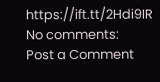https://ift.tt/2Hdi9IR
No comments:
Post a Comment